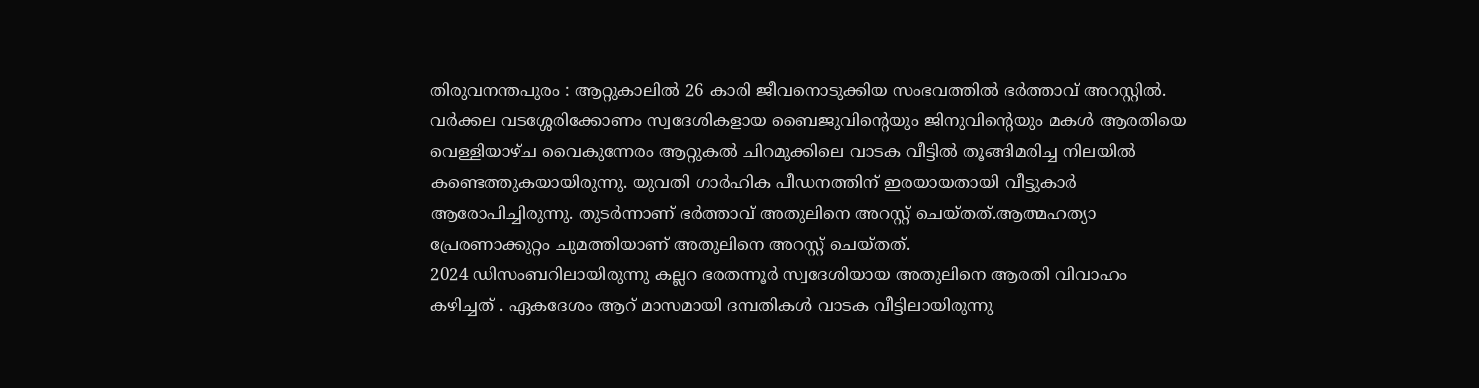തിരുവനന്തപുരം : ആറ്റുകാലിൽ 26 കാരി ജീവനൊടുക്കിയ സംഭവത്തിൽ ഭർത്താവ് അറസ്റ്റിൽ. വർക്കല വടശ്ശേരിക്കോണം സ്വദേശികളായ ബൈജുവിന്റെയും ജിനുവിന്റെയും മകൾ ആരതിയെ വെള്ളിയാഴ്ച വൈകുന്നേരം ആറ്റുകൽ ചിറമുക്കിലെ വാടക വീട്ടിൽ തൂങ്ങിമരിച്ച നിലയിൽ കണ്ടെത്തുകയായിരുന്നു. യുവതി ഗാർഹിക പീഡനത്തിന് ഇരയായതായി വീട്ടുകാർ ആരോപിച്ചിരുന്നു. തുടർന്നാണ് ഭർത്താവ് അതുലിനെ അറസ്റ്റ് ചെയ്തത്.ആത്മഹത്യാ പ്രേരണാക്കുറ്റം ചുമത്തിയാണ് അതുലിനെ അറസ്റ്റ് ചെയ്തത്.
2024 ഡിസംബറിലായിരുന്നു കല്ലറ ഭരതന്നൂർ സ്വദേശിയായ അതുലിനെ ആരതി വിവാഹം കഴിച്ചത് . ഏകദേശം ആറ് മാസമായി ദമ്പതികൾ വാടക വീട്ടിലായിരുന്നു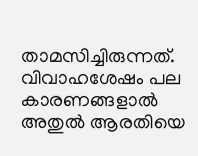താമസിച്ചിരുന്നത്. വിവാഹശേഷം പല കാരണങ്ങളാൽ അതുൽ ആരതിയെ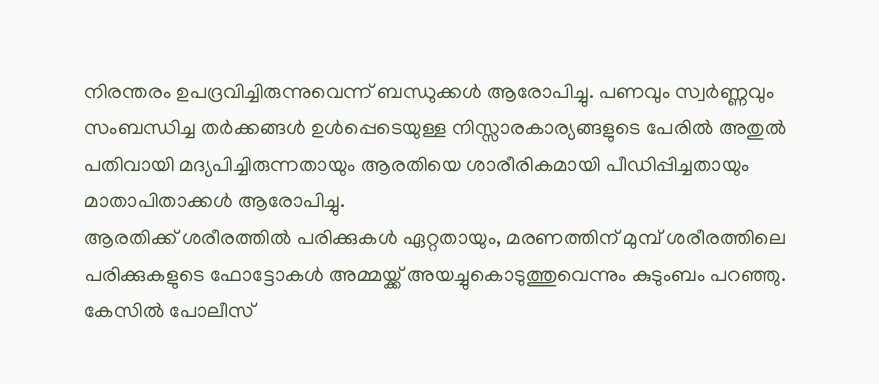നിരന്തരം ഉപദ്രവിച്ചിരുന്നുവെന്ന് ബന്ധുക്കൾ ആരോപിച്ചു. പണവും സ്വർണ്ണവും സംബന്ധിച്ച തർക്കങ്ങൾ ഉൾപ്പെടെയുള്ള നിസ്സാരകാര്യങ്ങളുടെ പേരിൽ അതുൽ പതിവായി മദ്യപിച്ചിരുന്നതായും ആരതിയെ ശാരീരികമായി പീഡിപ്പിച്ചതായും മാതാപിതാക്കൾ ആരോപിച്ചു.
ആരതിക്ക് ശരീരത്തിൽ പരിക്കുകൾ ഏറ്റതായും, മരണത്തിന് മുമ്പ് ശരീരത്തിലെ പരിക്കുകളുടെ ഫോട്ടോകൾ അമ്മയ്ക്ക് അയച്ചുകൊടുത്തുവെന്നും കുടുംബം പറഞ്ഞു. കേസിൽ പോലീസ്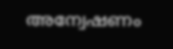അന്വേഷണം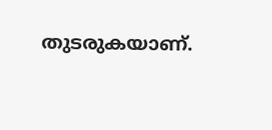തുടരുകയാണ്.